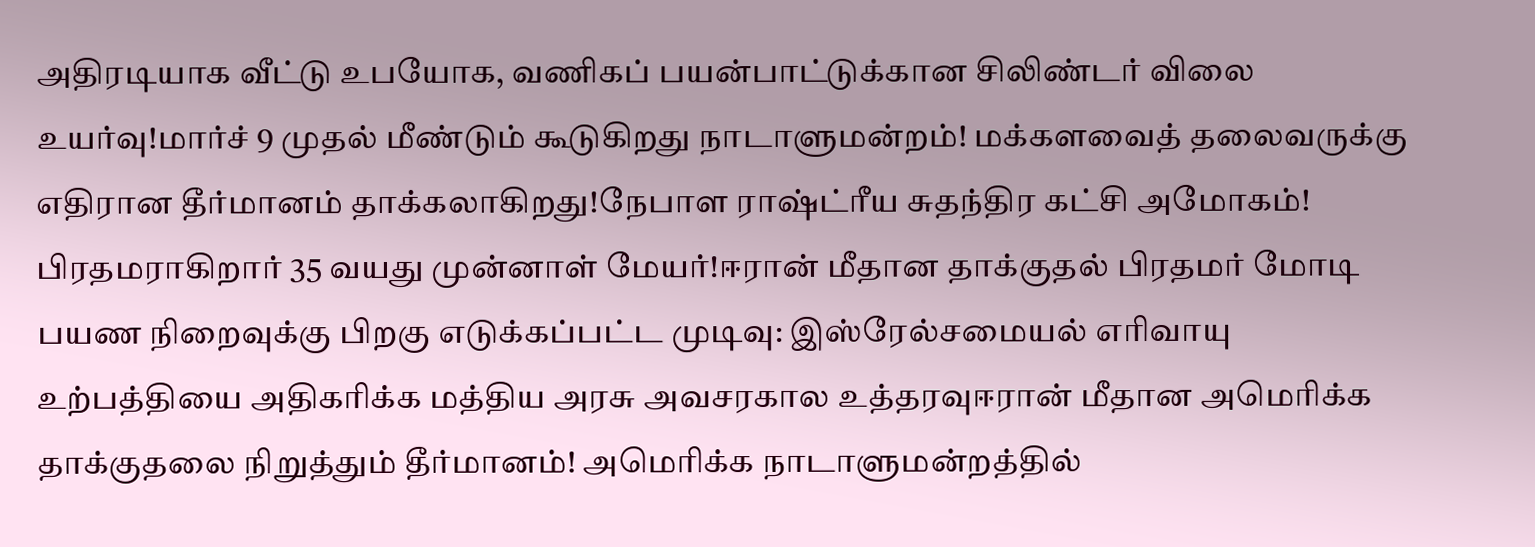அதிரடியாக வீட்டு உபயோக, வணிகப் பயன்பாட்டுக்கான சிலிண்டர் விலை உயர்வு!மார்ச் 9 முதல் மீண்டும் கூடுகிறது நாடாளுமன்றம்! மக்களவைத் தலைவருக்கு எதிரான தீர்மானம் தாக்கலாகிறது!நேபாள ராஷ்ட்ரீய சுதந்திர கட்சி அமோகம்! பிரதமராகிறார் 35 வயது முன்னாள் மேயர்!ஈரான் மீதான தாக்குதல் பிரதமர் மோடி பயண நிறைவுக்கு பிறகு எடுக்கப்பட்ட முடிவு: இஸ்ரேல்சமையல் எரிவாயு உற்பத்தியை அதிகரிக்க மத்திய அரசு அவசரகால உத்தரவுஈரான் மீதான அமெரிக்க தாக்குதலை நிறுத்தும் தீர்மானம்! அமெரிக்க நாடாளுமன்றத்தில்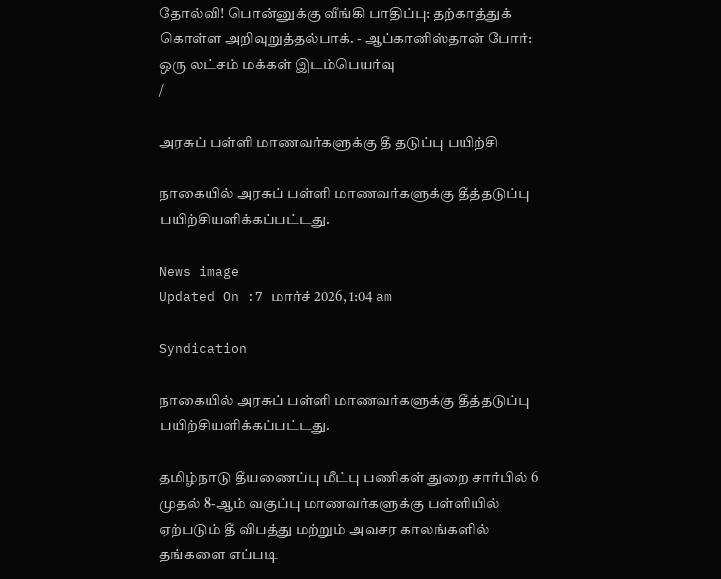தோல்வி! பொன்னுக்கு வீங்கி பாதிப்பு: தற்காத்துக் கொள்ள அறிவுறுத்தல்பாக். - ஆப்கானிஸ்தான் போர்: ஒரு லட்சம் மக்கள் இடம்பெயர்வு
/

அரசுப் பள்ளி மாணவர்களுக்கு தீ தடுப்பு பயிற்சி

நாகையில் அரசுப் பள்ளி மாணவர்களுக்கு தீத்தடுப்பு பயிற்சியளிக்கப்பட்டது.

News image
Updated On :7 மார்ச் 2026, 1:04 am

Syndication

நாகையில் அரசுப் பள்ளி மாணவர்களுக்கு தீத்தடுப்பு பயிற்சியளிக்கப்பட்டது.

தமிழ்நாடு தீயணைப்பு மீட்பு பணிகள் துறை சார்பில் 6 முதல் 8-ஆம் வகுப்பு மாணவர்களுக்கு பள்ளியில் ஏற்படும் தீ விபத்து மற்றும் அவசர காலங்களில் தங்களை எப்படி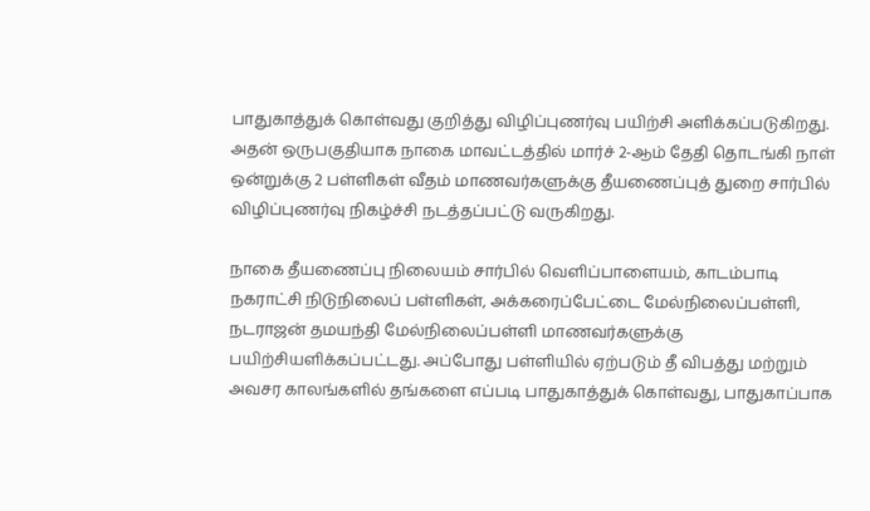பாதுகாத்துக் கொள்வது குறித்து விழிப்புணர்வு பயிற்சி அளிக்கப்படுகிறது. அதன் ஒருபகுதியாக நாகை மாவட்டத்தில் மார்ச் 2-ஆம் தேதி தொடங்கி நாள் ஒன்றுக்கு 2 பள்ளிகள் வீதம் மாணவர்களுக்கு தீயணைப்புத் துறை சார்பில் விழிப்புணர்வு நிகழ்ச்சி நடத்தப்பட்டு வருகிறது.

நாகை தீயணைப்பு நிலையம் சார்பில் வெளிப்பாளையம், காடம்பாடி நகராட்சி நிடுநிலைப் பள்ளிகள், அக்கரைப்பேட்டை மேல்நிலைப்பள்ளி, நடராஜன் தமயந்தி மேல்நிலைப்பள்ளி மாணவர்களுக்கு பயிற்சியளிக்கப்பட்டது. அப்போது பள்ளியில் ஏற்படும் தீ விபத்து மற்றும் அவசர காலங்களில் தங்களை எப்படி பாதுகாத்துக் கொள்வது, பாதுகாப்பாக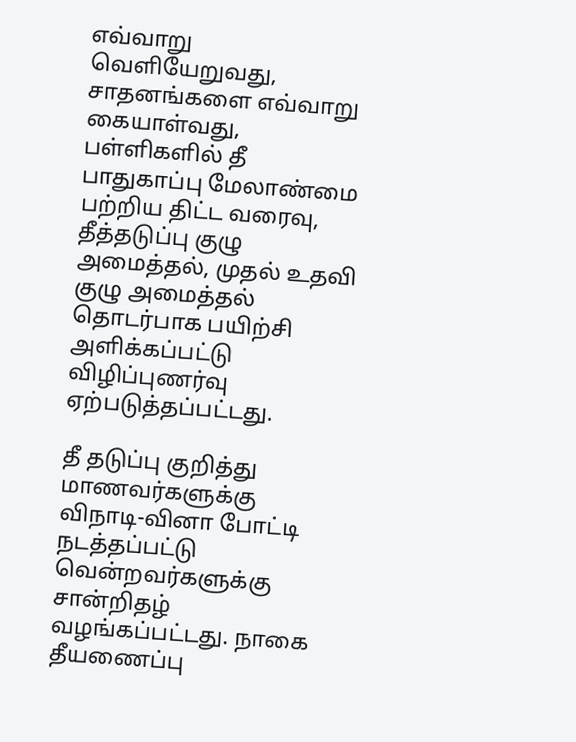எவ்வாறு வெளியேறுவது, சாதனங்களை எவ்வாறு கையாள்வது, பள்ளிகளில் தீ பாதுகாப்பு மேலாண்மை பற்றிய திட்ட வரைவு, தீத்தடுப்பு குழு அமைத்தல், முதல் உதவி குழு அமைத்தல் தொடர்பாக பயிற்சி அளிக்கப்பட்டு விழிப்புணர்வு ஏற்படுத்தப்பட்டது.

தீ தடுப்பு குறித்து மாணவர்களுக்கு விநாடி-வினா போட்டி நடத்தப்பட்டு வென்றவர்களுக்கு சான்றிதழ் வழங்கப்பட்டது. நாகை தீயணைப்பு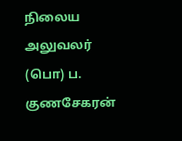நிலைய அலுவலர் (பொ) ப. குணசேகரன்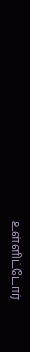உள்ளிட்டோர்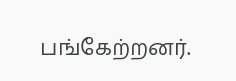பங்கேற்றனர்.